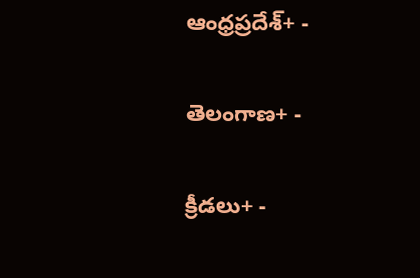ఆంధ్రప్రదేశ్+ -

తెలంగాణ+ -

క్రీడలు+ -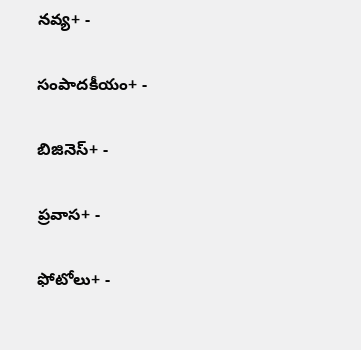నవ్య+ -

సంపాదకీయం+ -

బిజినెస్+ -

ప్రవాస+ -

ఫోటోలు+ -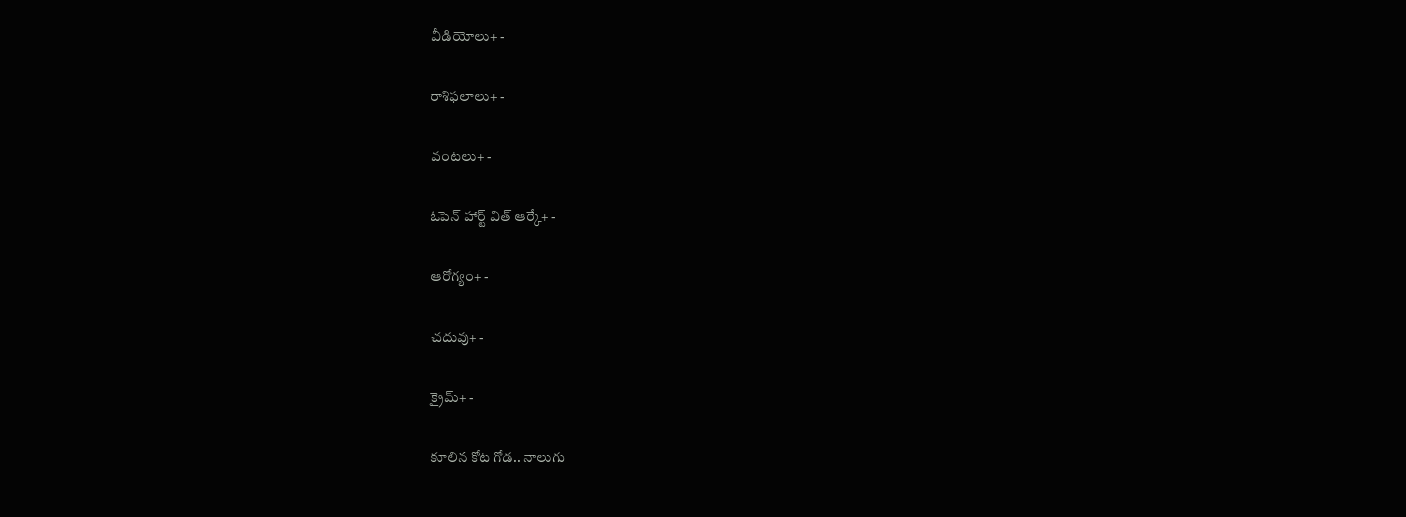వీడియోలు+ -

రాశిఫలాలు+ -

వంటలు+ -

ఓపెన్ హార్ట్ విత్ ఆర్కే+ -

ఆరోగ్యం+ -

చదువు+ -

క్రైమ్+ -

కూలిన కోట గోడ.. నాలుగు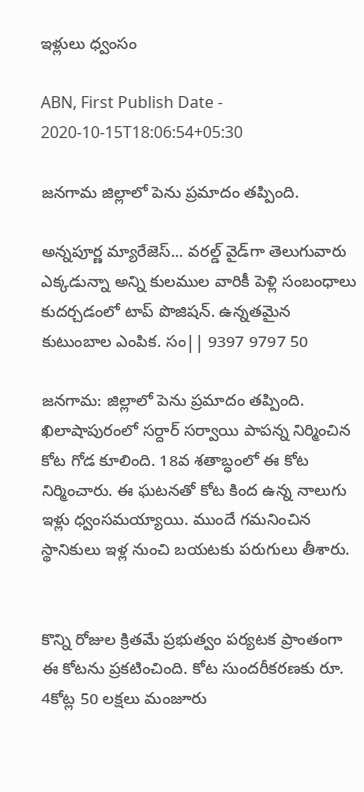ఇళ్లులు ధ్వంసం

ABN, First Publish Date - 2020-10-15T18:06:54+05:30

జనగామ జిల్లాలో పెను ప్రమాదం తప్పింది.

అన్నపూర్ణ మ్యారేజెస్... వరల్డ్ వైడ్‌గా తెలుగువారు ఎక్కడున్నా అన్ని కులముల వారికీ పెళ్లి సంబంధాలు కుదర్చడంలో టాప్ పొజిషన్. ఉన్నతమైన కుటుంబాల ఎంపిక. సం|| 9397 9797 50

జనగామ: జిల్లాలో పెను ప్రమాదం తప్పింది. ఖిలాషాపురంలో సర్దార్ సర్వాయి పాపన్న నిర్మించిన కోట గోడ కూలింది. 18వ శతాబ్ధంలో ఈ కోట నిర్మించారు. ఈ ఘటనతో కోట కింద ఉన్న నాలుగు ఇళ్లు ధ్వంసమయ్యాయి. ముందే గమనించిన స్థానికులు ఇళ్ల నుంచి బయటకు పరుగులు తీశారు.


కొన్ని రోజుల క్రితమే ప్రభుత్వం పర్యటక ప్రాంతంగా ఈ కోటను ప్రకటించింది. కోట సుందరీకరణకు రూ. 4కోట్ల 50 లక్షలు మంజూరు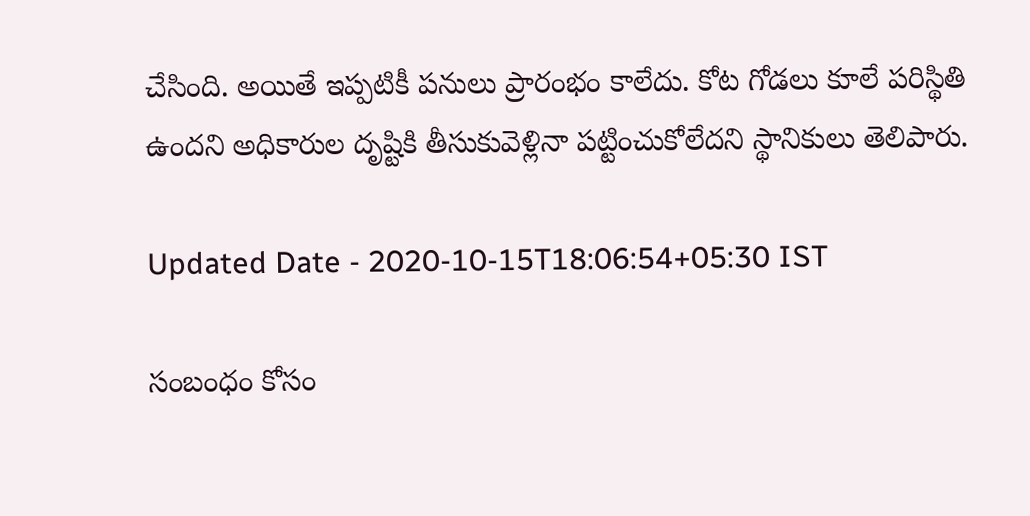చేసింది. అయితే ఇప్పటికీ పనులు ప్రారంభం కాలేదు. కోట గోడలు కూలే పరిస్థితి ఉందని అధికారుల దృష్టికి తీసుకువెళ్లినా పట్టించుకోలేదని స్థానికులు తెలిపారు.

Updated Date - 2020-10-15T18:06:54+05:30 IST

సంబంధం కోసం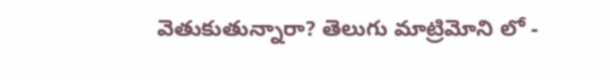వెతుకుతున్నారా? తెలుగు మాట్రిమోని లో -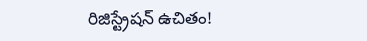రిజిస్ట్రేషన్ ఉచితం!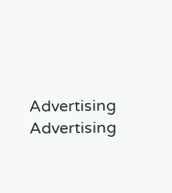Advertising
Advertising